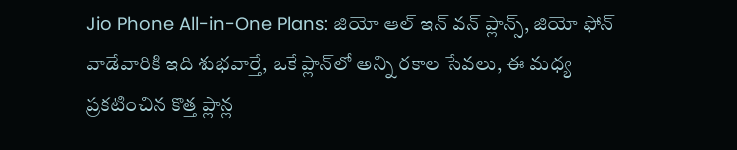Jio Phone All-in-One Plans: జియో ఆల్‌ ఇన్ వన్ ప్లాన్స్‌, జియో ఫోన్ వాడేవారికి ఇది శుభవార్తే, ఒకే ప్లాన్‌లో అన్ని రకాల సేవలు, ఈ మధ్య ప్రకటించిన కొత్త ప్లాన్ల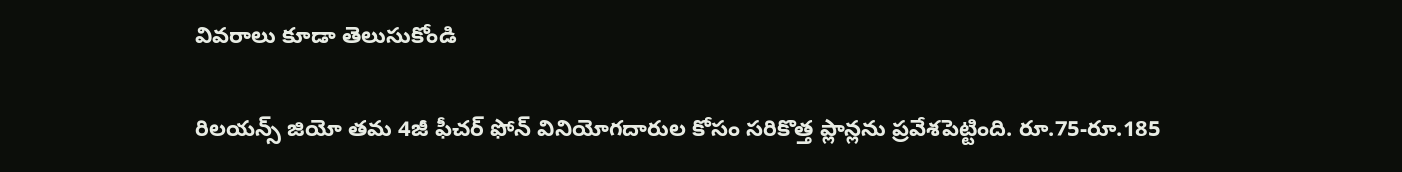వివరాలు కూడా తెలుసుకోండి

రిలయన్స్ జియో తమ 4జీ ఫీచర్ ఫోన్ వినియోగదారుల కోసం సరికొత్త ప్లాన్లను ప్రవేశపెట్టింది. రూ.75-రూ.185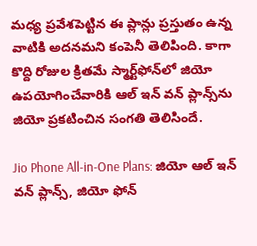మధ్య ప్రవేశపెట్టిన ఈ ప్లాన్లు ప్రస్తుతం ఉన్న వాటికి అదనమని కంపెనీ తెలిపింది. కాగా కొద్ది రోజుల క్రితమే స్మార్ట్‌ఫోన్‌లో జియో ఉపయోగించేవారికి ఆల్‌ ఇన్ వన్ ప్లాన్స్‌ను జియో ప్రకటించిన సంగతి తెలిసిందే.

Jio Phone All-in-One Plans: జియో ఆల్‌ ఇన్ వన్ ప్లాన్స్‌, జియో ఫోన్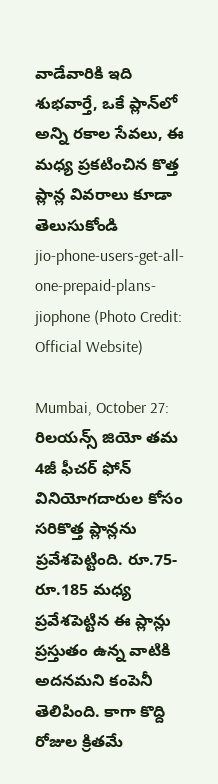వాడేవారికి ఇది శుభవార్తే, ఒకే ప్లాన్‌లో అన్ని రకాల సేవలు, ఈ మధ్య ప్రకటించిన కొత్త ప్లాన్ల వివరాలు కూడా తెలుసుకోండి
jio-phone-users-get-all-one-prepaid-plans-jiophone (Photo Credit: Official Website)

Mumbai, October 27: రిలయన్స్ జియో తమ 4జీ ఫీచర్ ఫోన్ వినియోగదారుల కోసం సరికొత్త ప్లాన్లను ప్రవేశపెట్టింది. రూ.75-రూ.185 మధ్య ప్రవేశపెట్టిన ఈ ప్లాన్లు ప్రస్తుతం ఉన్న వాటికి అదనమని కంపెనీ తెలిపింది. కాగా కొద్ది రోజుల క్రితమే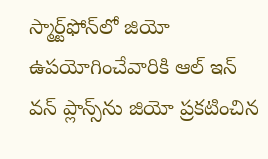స్మార్ట్‌ఫోన్‌లో జియో ఉపయోగించేవారికి ఆల్‌ ఇన్ వన్ ప్లాన్స్‌ను జియో ప్రకటించిన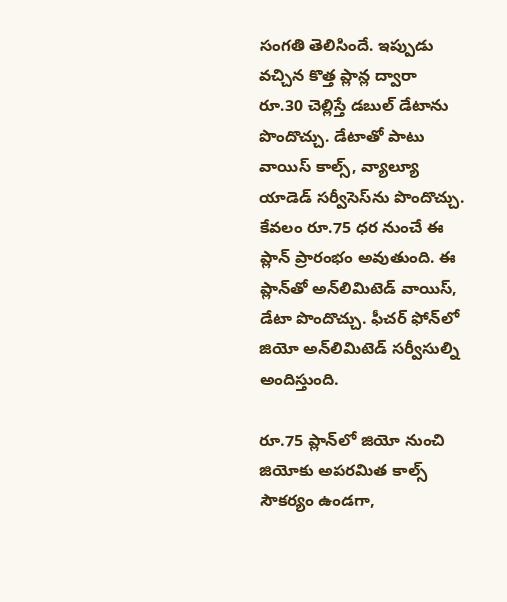సంగతి తెలిసిందే. ఇప్పుడు వచ్చిన కొత్త ప్లాన్ల ద్వారా రూ.30 చెల్లిస్తే డబుల్ డేటాను పొందొచ్చు. డేటాతో పాటు వాయిస్ కాల్స్, వ్యాల్యూ యాడెడ్ సర్వీసెస్‌ను పొందొచ్చు. కేవలం రూ.75 ధర నుంచే ఈ ప్లాన్ ప్రారంభం అవుతుంది. ఈ ప్లాన్‌తో అన్‌లిమిటెడ్ వాయిస్, డేటా పొందొచ్చు. ఫీచర్ ఫోన్‌లో జియో అన్‌లిమిటెడ్ సర్వీసుల్ని అందిస్తుంది.

రూ.75 ప్లాన్‌లో జియో నుంచి జియోకు అపరమిత కాల్స్ సౌకర్యం ఉండగా,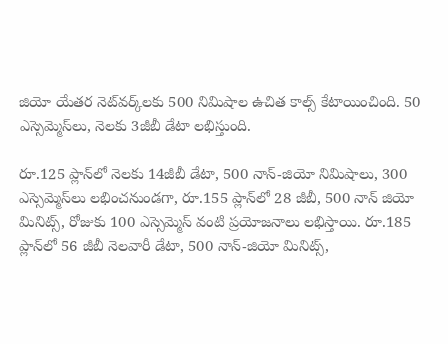జియో యేతర నెట్‌వర్క్‌లకు 500 నిమిషాల ఉచిత కాల్స్ కేటాయించింది. 50 ఎస్సెమ్మెస్‌లు, నెలకు 3జీబీ డేటా లభిస్తుంది.

రూ.125 ప్లాన్‌లో నెలకు 14జీబీ డేటా, 500 నాన్-జియో నిమిషాలు, 300 ఎస్సెమ్మెస్‌లు లభించనుండగా, రూ.155 ప్లాన్‌లో 28 జీబీ, 500 నాన్ జియో మినిట్స్, రోజుకు 100 ఎస్సెమ్మెస్ వంటి ప్రయోజనాలు లభిస్తాయి. రూ.185 ప్లాన్‌లో 56 జీబీ నెలవారీ డేటా, 500 నాన్-జియో మినిట్స్,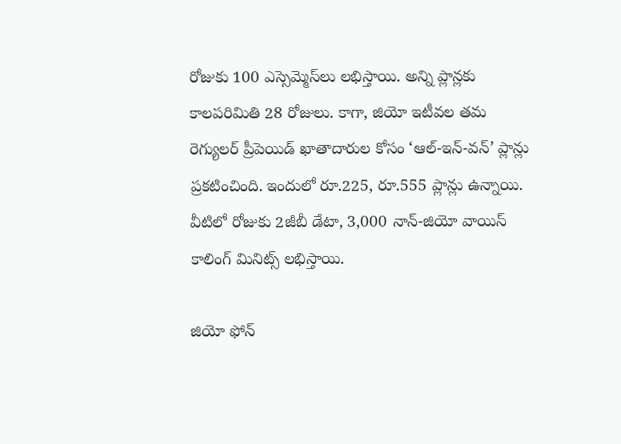రోజుకు 100 ఎస్సెమ్మెస్‌లు లభిస్తాయి. అన్ని ప్లాన్లకు కాలపరిమితి 28 రోజులు. కాగా, జియో ఇటీవల తమ రెగ్యులర్ ప్రీపెయిడ్ ఖాతాదారుల కోసం ‘ఆల్-ఇన్-వన్’ ప్లాన్లు ప్రకటించింది. ఇందులో రూ.225, రూ.555 ప్లాన్లు ఉన్నాయి. వీటిలో రోజుకు 2జీబీ డేటా, 3,000 నాన్-జియో వాయిస్ కాలింగ్ మినిట్స్ లభిస్తాయి.

జియో ఫోన్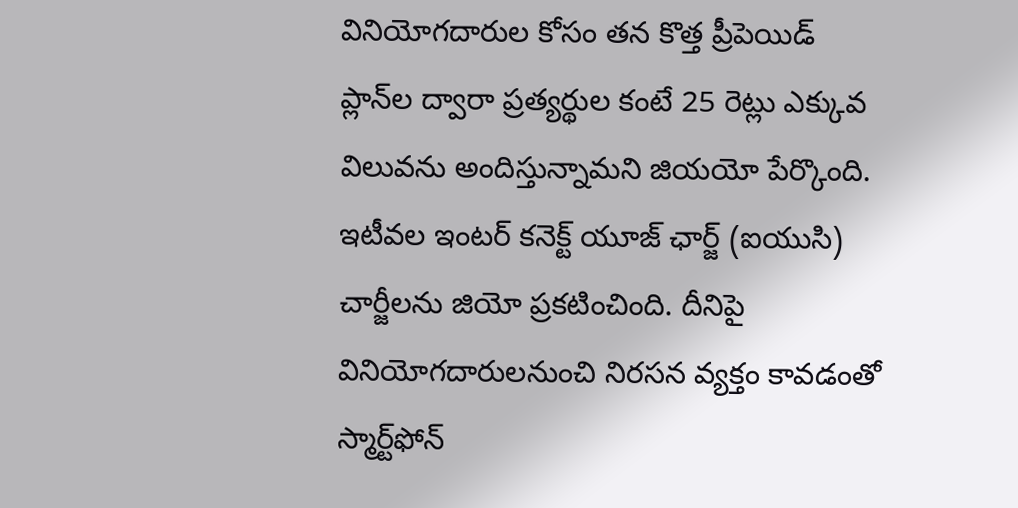వినియోగదారుల కోసం తన కొత్త ప్రీపెయిడ్ ప్లాన్‌ల ద్వారా ప్రత్యర్థుల కంటే 25 రెట్లు ఎక్కువ విలువను అందిస్తున్నామని జియయో పేర్కొంది. ఇటీవల ఇంటర్‌ కనెక్ట్ యూజ్ ఛార్జ్ (ఐయుసి) చార్జీలను జియో ప్రకటించింది. దీనిపై వినియోగదారులనుంచి నిరసన వ్యక్తం కావడంతో స్మార్ట్‌ఫోన్‌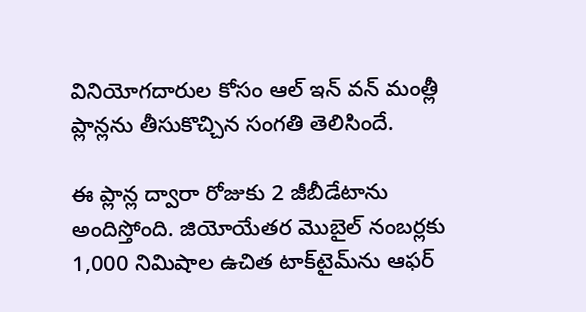వినియోగదారుల కోసం ఆల్‌ ఇన్‌ వన్‌ మంత్లీ ప్లాన్లను తీసుకొచ్చిన సంగతి తెలిసిందే.

ఈ ప్లాన్ల ద్వారా రోజుకు 2 జీబీడేటాను అందిస్తోంది. జియోయేతర మొబైల్‌ నంబర్లకు 1,000 నిమిషాల ఉచిత టాక్‌టైమ్‌ను ఆఫర్‌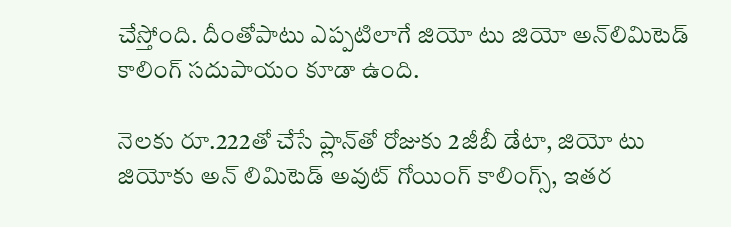చేస్తోంది. దీంతోపాటు ఎప్పటిలాగే జియో టు జియో అన్‌లిమిటెడ్‌ కాలింగ్‌ సదుపాయం కూడా ఉంది.

నెలకు రూ.222తో చేసే ప్లాన్‌తో రోజుకు 2జీబీ డేటా, జియో టు జియోకు అన్ లిమిటెడ్ అవుట్ గోయింగ్ కాలింగ్స్, ఇతర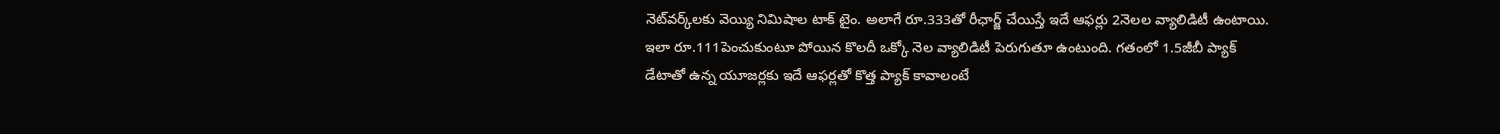నెట్‌వర్క్‌లకు వెయ్యి నిమిషాల టాక్ టైం. అలాగే రూ.333తో రీఛార్జ్ చేయిస్తే ఇదే ఆఫర్లు 2నెలల వ్యాలిడిటీ ఉంటాయి. ఇలా రూ.111పెంచుకుంటూ పోయిన కొలదీ ఒక్కో నెల వ్యాలిడిటీ పెరుగుతూ ఉంటుంది. గతంలో 1.5జీబీ ప్యాక్ డేటాతో ఉన్న యూజర్లకు ఇదే ఆఫర్లతో కొత్త ప్యాక్ కావాలంటే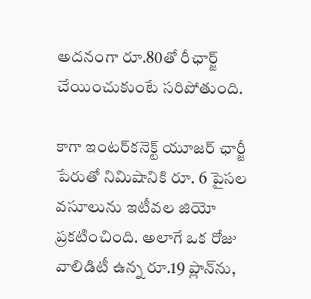అదనంగా రూ.80తో రీఛార్జ్ చేయించుకుంటే సరిపోతుంది.

కాగా ఇంటర్‌కనెక్ట్ యూజర్‌ ఛార్జీ పేరుతో నిమిషానికి రూ. 6 పైసల వసూలును ఇటీవల జియో ప్రకటించింది. అలాగే ఒక రోజు వాలిడిటీ ఉన్న రూ.19 ప్లాన్‌ను,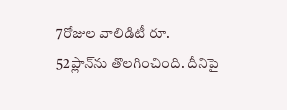7రోజుల వాలిడిటీ రూ. 52ప్లాన్‌ను తొలగించింది. దీనిపై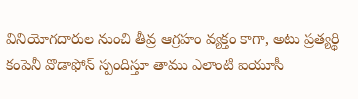వినియోగదారుల నుంచి తీవ్ర ఆగ్రహం వ్యక్తం కాగా, అటు ప్రత్యర్థి కంపెనీ వొడాఫోన్‌ స్పందిస్తూ తాము ఎలాంటి ఐయూసీ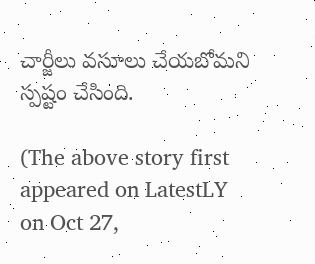చార్జీలు వసూలు చేయబోమని స్పష్టం చేసింది.

(The above story first appeared on LatestLY on Oct 27,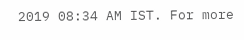2019 08:34 AM IST. For more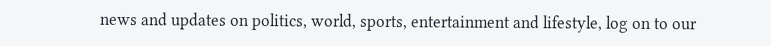news and updates on politics, world, sports, entertainment and lifestyle, log on to our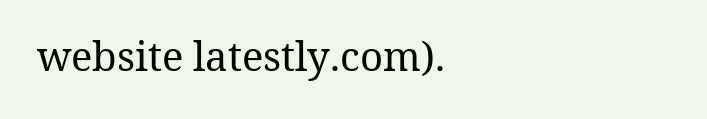website latestly.com).